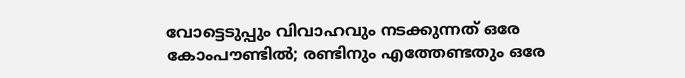വോട്ടെടുപ്പും വിവാഹവും നടക്കുന്നത് ഒരേ കോംപൗണ്ടില്‍; രണ്ടിനും എത്തേണ്ടതും ഒരേ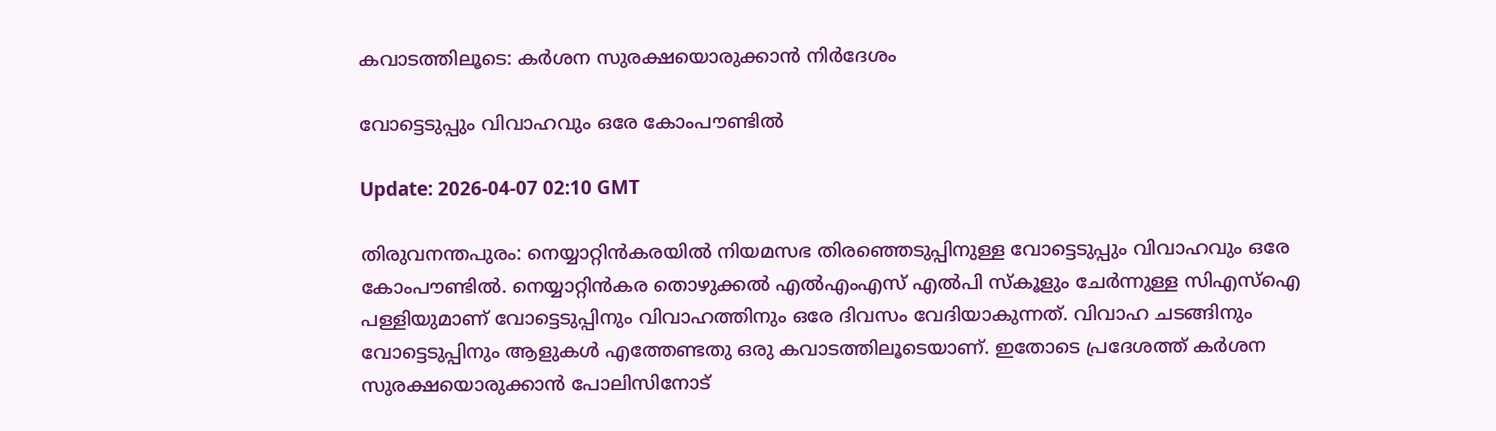കവാടത്തിലൂടെ: കര്‍ശന സുരക്ഷയൊരുക്കാന്‍ നിര്‍ദേശം

വോട്ടെടുപ്പും വിവാഹവും ഒരേ കോംപൗണ്ടില്‍

Update: 2026-04-07 02:10 GMT

തിരുവനന്തപുരം: നെയ്യാറ്റിന്‍കരയില്‍ നിയമസഭ തിരഞ്ഞെടുപ്പിനുള്ള വോട്ടെടുപ്പും വിവാഹവും ഒരേ കോംപൗണ്ടില്‍. നെയ്യാറ്റിന്‍കര തൊഴുക്കല്‍ എല്‍എംഎസ് എല്‍പി സ്‌കൂളും ചേര്‍ന്നുള്ള സിഎസ്‌ഐ പള്ളിയുമാണ് വോട്ടെടുപ്പിനും വിവാഹത്തിനും ഒരേ ദിവസം വേദിയാകുന്നത്. വിവാഹ ചടങ്ങിനും വോട്ടെടുപ്പിനും ആളുകള്‍ എത്തേണ്ടതു ഒരു കവാടത്തിലൂടെയാണ്. ഇതോടെ പ്രദേശത്ത് കര്‍ശന സുരക്ഷയൊരുക്കാന്‍ പോലിസിനോട്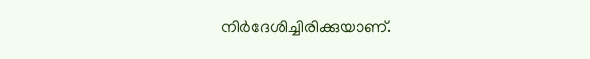നിര്‍ദേശിച്ചിരിക്കുയാണ്.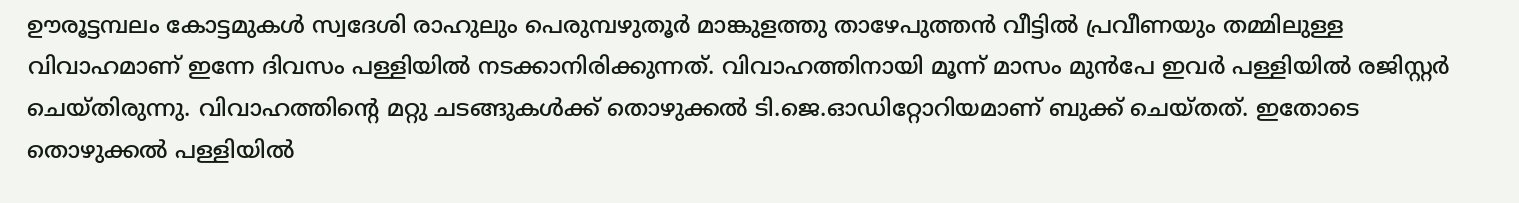ഊരൂട്ടമ്പലം കോട്ടമുകള്‍ സ്വദേശി രാഹുലും പെരുമ്പഴുതൂര്‍ മാങ്കുളത്തു താഴേപുത്തന്‍ വീട്ടില്‍ പ്രവീണയും തമ്മിലുള്ള വിവാഹമാണ് ഇന്നേ ദിവസം പള്ളിയില്‍ നടക്കാനിരിക്കുന്നത്. വിവാഹത്തിനായി മൂന്ന് മാസം മുന്‍പേ ഇവര്‍ പള്ളിയില്‍ രജിസ്റ്റര്‍ ചെയ്തിരുന്നു. വിവാഹത്തിന്റെ മറ്റു ചടങ്ങുകള്‍ക്ക് തൊഴുക്കല്‍ ടി.ജെ.ഓഡിറ്റോറിയമാണ് ബുക്ക് ചെയ്തത്. ഇതോടെ തൊഴുക്കല്‍ പള്ളിയില്‍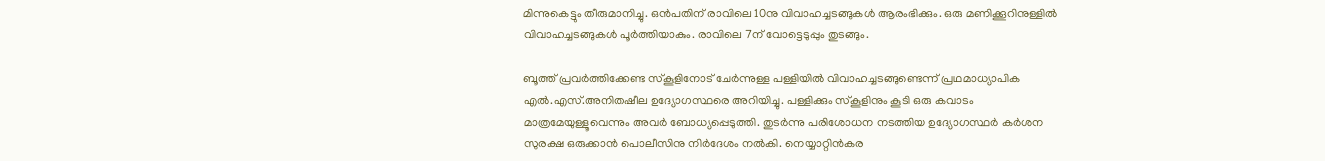മിന്നുകെട്ടും തീരുമാനിച്ചു. ഒന്‍പതിന് രാവിലെ 10നു വിവാഹച്ചടങ്ങുകള്‍ ആരംഭിക്കും. ഒരു മണിക്കൂറിനുള്ളില്‍ വിവാഹച്ചടങ്ങുകള്‍ പൂര്‍ത്തിയാകും. രാവിലെ 7ന് വോട്ടെടുപ്പും തുടങ്ങും.

ബൂത്ത് പ്രവര്‍ത്തിക്കേണ്ട സ്‌കൂളിനോട് ചേര്‍ന്നുള്ള പള്ളിയില്‍ വിവാഹച്ചടങ്ങുണ്ടെന്ന് പ്രഥമാധ്യാപിക എല്‍.എസ്.അനിതഷീല ഉദ്യോഗസ്ഥരെ അറിയിച്ചു. പള്ളിക്കും സ്‌കൂളിനും കൂടി ഒരു കവാടം മാത്രമേയുള്ളൂവെന്നും അവര്‍ ബോധ്യപ്പെടുത്തി. തുടര്‍ന്നു പരിശോധന നടത്തിയ ഉദ്യോഗസ്ഥര്‍ കര്‍ശന സുരക്ഷ ഒരുക്കാന്‍ പൊലീസിനു നിര്‍ദേശം നല്‍കി. നെയ്യാറ്റിന്‍കര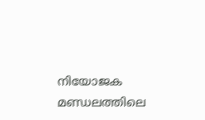നിയോജക മണ്ഡലത്തിലെ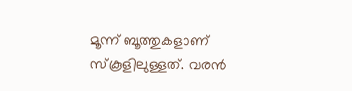മൂന്ന് ബൂത്തുകളാണ് സ്‌കൂളിലുള്ളത്. വരന്‍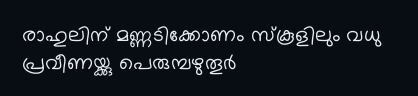രാഹുലിന് മണ്ണടിക്കോണം സ്‌കൂളിലും വധു പ്രവീണയ്ക്കു പെരുമ്പഴുതൂര്‍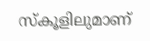സ്‌കൂളിലുമാണ്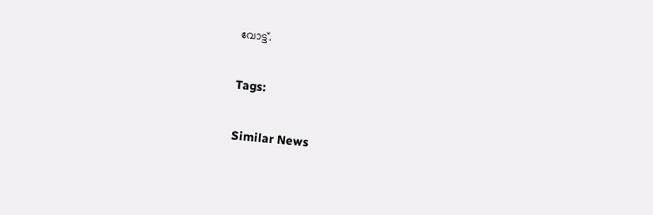വോട്ട്.

Tags:

Similar News